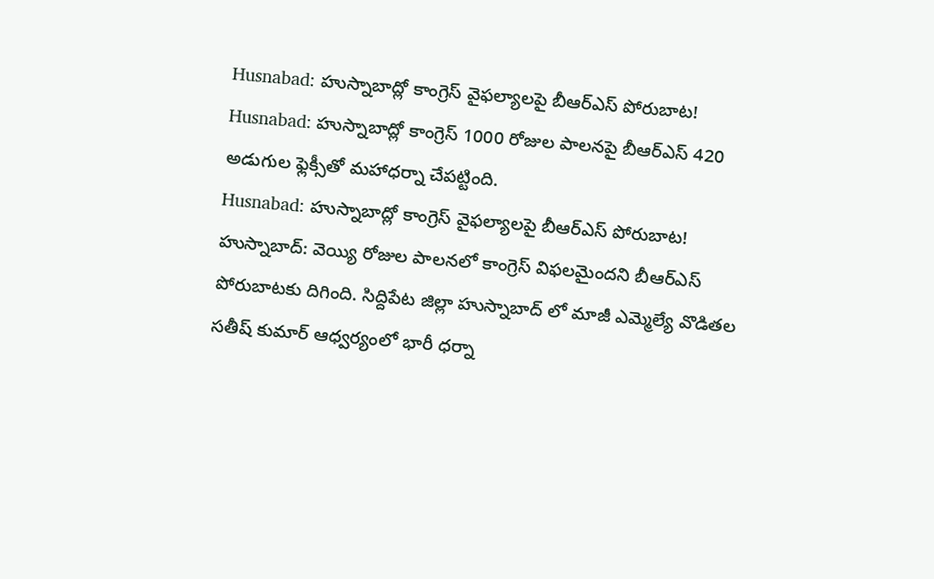Husnabad: హుస్నాబాద్లో కాంగ్రెస్ వైఫల్యాలపై బీఆర్ఎస్ పోరుబాట!
Husnabad: హుస్నాబాద్లో కాంగ్రెస్ 1000 రోజుల పాలనపై బీఆర్ఎస్ 420 అడుగుల ఫ్లెక్సీతో మహాధర్నా చేపట్టింది.
Husnabad: హుస్నాబాద్లో కాంగ్రెస్ వైఫల్యాలపై బీఆర్ఎస్ పోరుబాట!
హుస్నాబాద్: వెయ్యి రోజుల పాలనలో కాంగ్రెస్ విఫలమైందని బీఆర్ఎస్ పోరుబాటకు దిగింది. సిద్దిపేట జిల్లా హుస్నాబాద్ లో మాజీ ఎమ్మెల్యే వొడితల సతీష్ కుమార్ ఆధ్వర్యంలో భారీ ధర్నా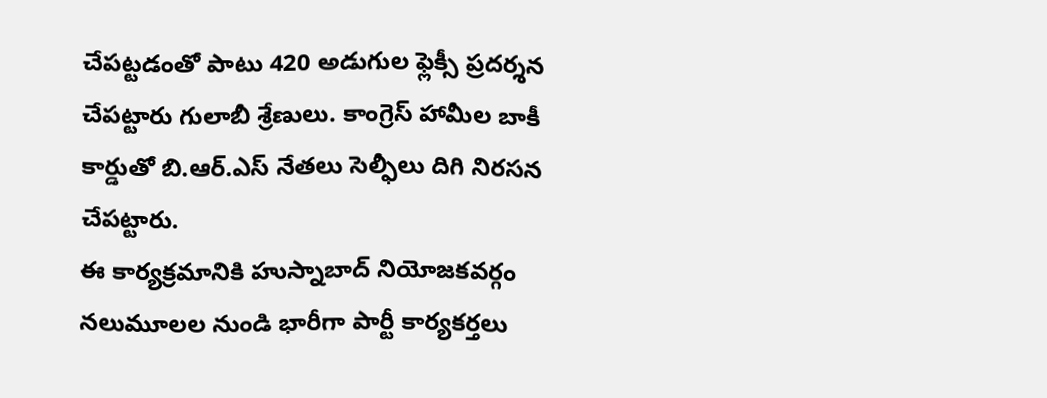చేపట్టడంతో పాటు 420 అడుగుల ఫ్లెక్సీ ప్రదర్శన చేపట్టారు గులాబీ శ్రేణులు. కాంగ్రెస్ హామీల బాకీ కార్డుతో బి.ఆర్.ఎస్ నేతలు సెల్ఫీలు దిగి నిరసన చేపట్టారు.
ఈ కార్యక్రమానికి హుస్నాబాద్ నియోజకవర్గం నలుమూలల నుండి భారీగా పార్టీ కార్యకర్తలు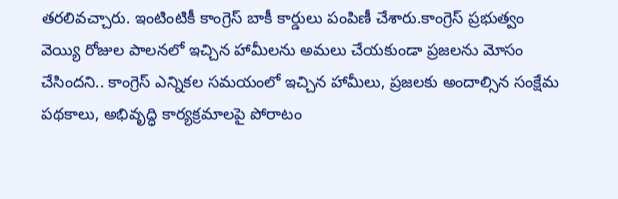తరలివచ్చారు. ఇంటింటికీ కాంగ్రెస్ బాకీ కార్డులు పంపిణీ చేశారు.కాంగ్రెస్ ప్రభుత్వం వెయ్యి రోజుల పాలనలో ఇచ్చిన హామీలను అమలు చేయకుండా ప్రజలను మోసం చేసిందని.. కాంగ్రెస్ ఎన్నికల సమయంలో ఇచ్చిన హామీలు, ప్రజలకు అందాల్సిన సంక్షేమ పథకాలు, అభివృద్ధి కార్యక్రమాలపై పోరాటం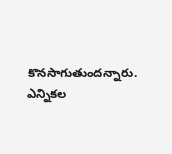కొనసాగుతుందన్నారు.
ఎన్నికల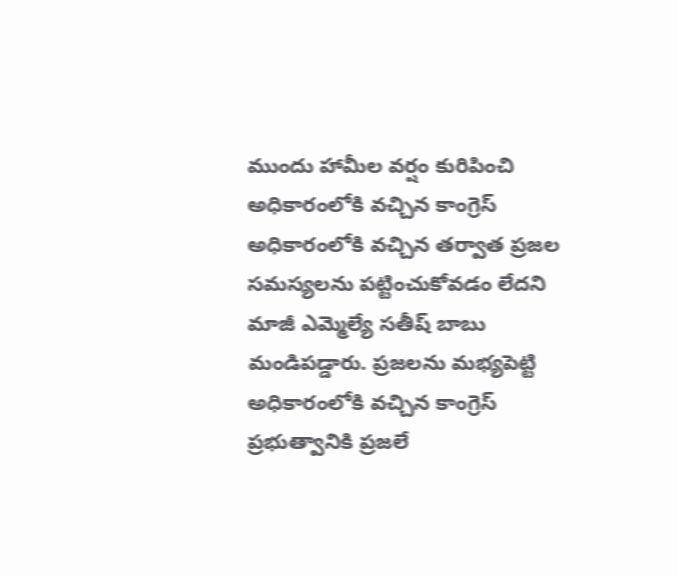ముందు హామీల వర్షం కురిపించి అధికారంలోకి వచ్చిన కాంగ్రెస్ అధికారంలోకి వచ్చిన తర్వాత ప్రజల సమస్యలను పట్టించుకోవడం లేదని మాజీ ఎమ్మెల్యే సతీష్ బాబు మండిపడ్డారు. ప్రజలను మభ్యపెట్టి అధికారంలోకి వచ్చిన కాంగ్రెస్ ప్రభుత్వానికి ప్రజలే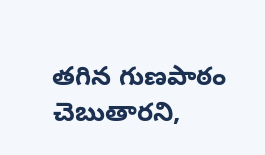తగిన గుణపాఠం చెబుతారని,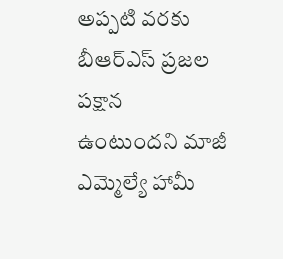అప్పటి వరకు బీఆర్ఎస్ ప్రజల పక్షాన ఉంటుందని మాజీ ఎమ్మెల్యే హామీ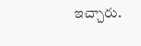ఇచ్చారు.